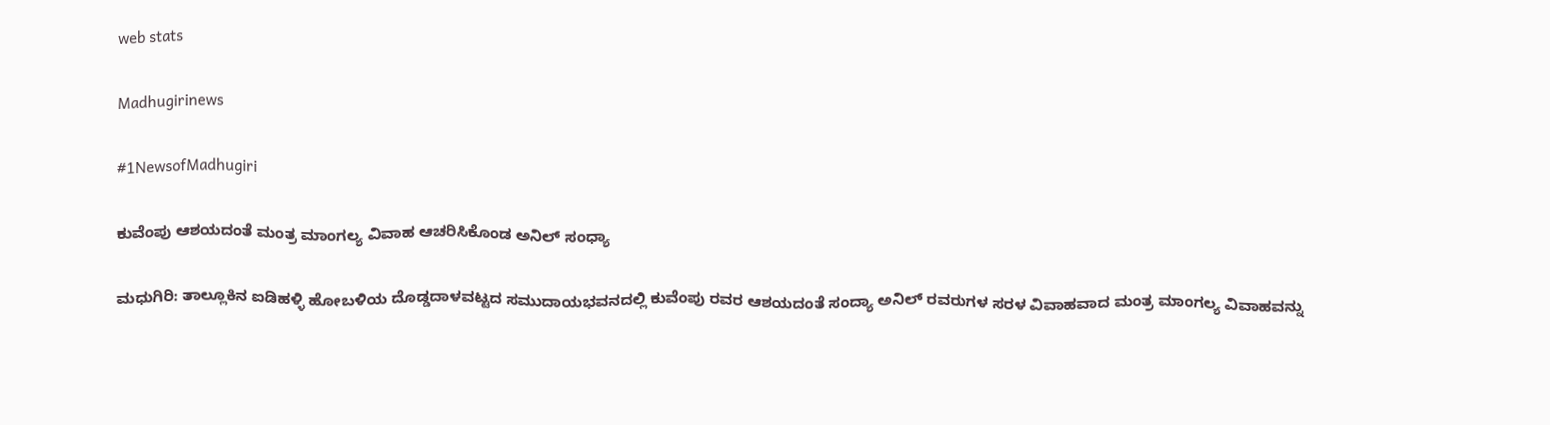web stats

Madhugirinews

#1NewsofMadhugiri

ಕುವೆಂಪು ಆಶಯದಂತೆ ಮಂತ್ರ ಮಾಂಗಲ್ಯ ವಿವಾಹ ಆಚರಿಸಿಕೊಂಡ ಅನಿಲ್ ಸಂಧ್ಯಾ

ಮಧುಗಿರಿ: ತಾಲ್ಲೂಕಿನ ಐಡಿಹಳ್ಳಿ ಹೋಬಳಿಯ ದೊಡ್ಡದಾಳವಟ್ಟದ ಸಮುದಾಯಭವನದಲ್ಲಿ ಕುವೆಂಪು ರವರ ಆಶಯದಂತೆ ಸಂದ್ಯಾ ಅನಿಲ್ ರವರುಗಳ ಸರಳ ವಿವಾಹವಾದ ಮಂತ್ರ ಮಾಂಗಲ್ಯ ವಿವಾಹವನ್ನು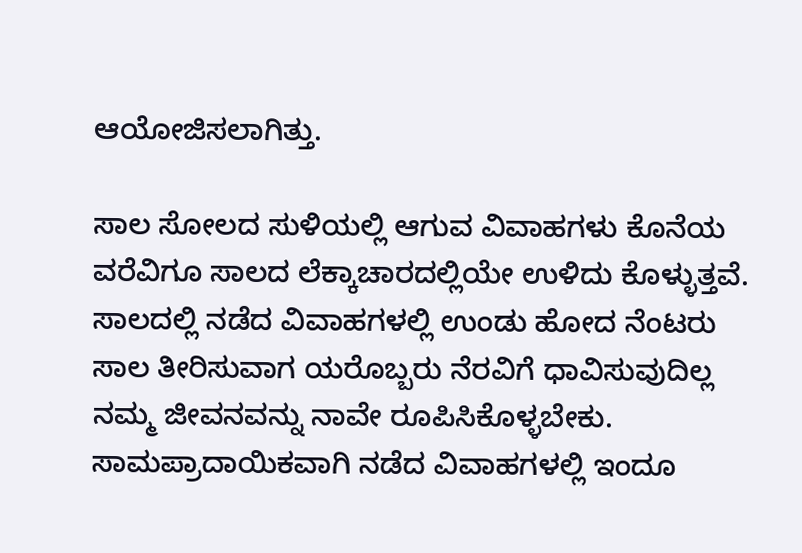ಆಯೋಜಿಸಲಾಗಿತ್ತು.

ಸಾಲ ಸೋಲದ ಸುಳಿಯಲ್ಲಿ ಆಗುವ ವಿವಾಹಗಳು ಕೊನೆಯ ವರೆವಿಗೂ ಸಾಲದ ಲೆಕ್ಕಾಚಾರದಲ್ಲಿಯೇ ಉಳಿದು ಕೊಳ್ಳುತ್ತವೆ. ಸಾಲದಲ್ಲಿ ನಡೆದ ವಿವಾಹಗಳಲ್ಲಿ ಉಂಡು ಹೋದ ನೆಂಟರು ಸಾಲ ತೀರಿಸುವಾಗ ಯರೊಬ್ಬರು ನೆರವಿಗೆ ಧಾವಿಸುವುದಿಲ್ಲ ನಮ್ಮ ಜೀವನವನ್ನು ನಾವೇ ರೂಪಿಸಿಕೊಳ್ಳಬೇಕು. ಸಾಮಪ್ರಾದಾಯಿಕವಾಗಿ ನಡೆದ ವಿವಾಹಗಳಲ್ಲಿ ಇಂದೂ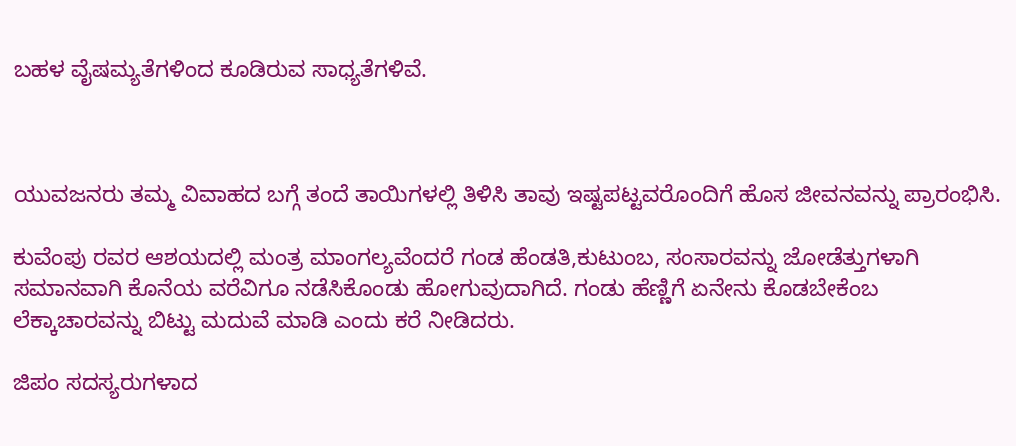ಬಹಳ ವೈಷಮ್ಯತೆಗಳಿಂದ ಕೂಡಿರುವ ಸಾಧ್ಯತೆಗಳಿವೆ.



ಯುವಜನರು ತಮ್ಮ ವಿವಾಹದ ಬಗ್ಗೆ ತಂದೆ ತಾಯಿಗಳಲ್ಲಿ ತಿಳಿಸಿ ತಾವು ಇಷ್ಟಪಟ್ಟವರೊಂದಿಗೆ ಹೊಸ ಜೀವನವನ್ನು ಪ್ರಾರಂಭಿಸಿ.

ಕುವೆಂಪು ರವರ ಆಶಯದಲ್ಲಿ ಮಂತ್ರ ಮಾಂಗಲ್ಯವೆಂದರೆ ಗಂಡ ಹೆಂಡತಿ,ಕುಟುಂಬ, ಸಂಸಾರವನ್ನು ಜೋಡೆತ್ತುಗಳಾಗಿ ಸಮಾನವಾಗಿ ಕೊನೆಯ ವರೆವಿಗೂ ನಡೆಸಿಕೊಂಡು ಹೋಗುವುದಾಗಿದೆ. ಗಂಡು ಹೆಣ್ಣಿಗೆ ಏನೇನು ಕೊಡಬೇಕೆಂಬ ಲೆಕ್ಕಾಚಾರವನ್ನು ಬಿಟ್ಟು ಮದುವೆ ಮಾಡಿ ಎಂದು ಕರೆ ನೀಡಿದರು.

ಜಿಪಂ ಸದಸ್ಯರುಗಳಾದ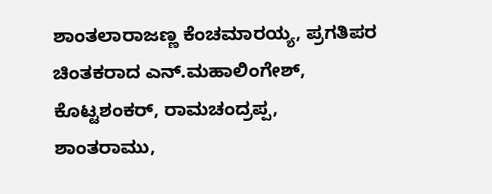ಶಾಂತಲಾರಾಜಣ್ಣ ಕೆಂಚಮಾರಯ್ಯ, ಪ್ರಗತಿಪರ ಚಿಂತಕರಾದ ಎನ್.ಮಹಾಲಿಂಗೇಶ್, ಕೊಟ್ಟಶಂಕರ್, ರಾಮಚಂದ್ರಪ್ಪ, ಶಾಂತರಾಮು,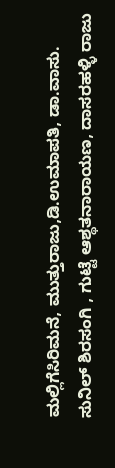ಮಲ್ಲಿಗೆಸಿರಿಮನೆ, ಮುತ್ತುರಾಜು,ಡಿ.ಉಮಾಪತಿ, ಡಾ.ವಾಸು. ಸುನಿಲ್ ಶಿರಸಂಗಿ , ಗುಟ್ಟೆ ಆಶ್ಥತನಾರಾಯಣ, ದಾಸರಹಳ್ಳಿ ರಾಜು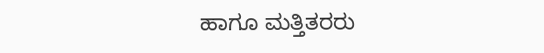ಹಾಗೂ ಮತ್ತಿತರರು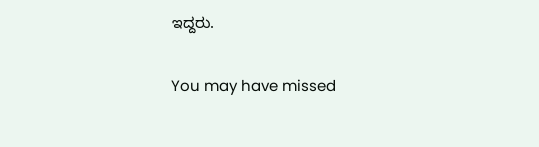ಇದ್ದರು.

You may have missed